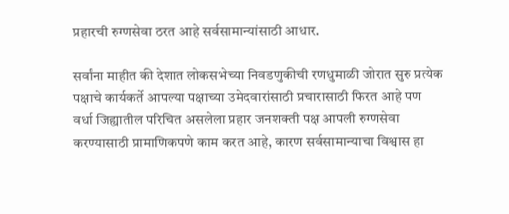प्रहारची रुग्णसेवा ठरत आहे सर्वसामान्यांसाठी आधार.

सर्वांना माहीत की देशात लोकसभेच्या निवडणुकीची रणधुमाळी जोरात सुरु प्रत्येक पक्षाचे कार्यकर्ते आपल्या पक्षाच्या उमेदवारांसाठी प्रचारासाठी फिरत आहे पण वर्धा जिह्यातील परिचित असलेला प्रहार जनशक्ती पक्ष आपली रुग्णसेवा करण्यासाठी प्रामाणिकपणे काम करत आहे, कारण सर्वसामान्याचा विश्वास हा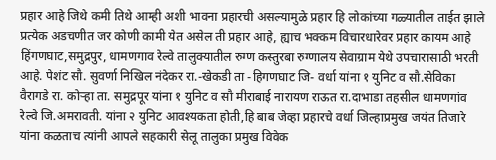प्रहार आहे जिथे कमी तिथे आम्ही अशी भावना प्रहारची असल्यामुळे प्रहार हि लोकांच्या गळ्यातील ताईत झाले प्रत्येक अडचणीत जर कोणी कामी येत असेल ती प्रहार आहे, ह्याच भक्कम विचारधारेवर प्रहार कायम आहे हिंगणघाट,समुद्रपुर, धामणगाव रेल्वे तालुक्यातील रुग्ण कस्तुरबा रुग्णालय सेवाग्राम येथे उपचारासाठी भरती आहे. पेशंट सौ. सुवर्णा निखिल नंदेकर रा.-खेकडी ता -हिगणघाट जि- वर्धा यांना १ युनिट व सौ.सेविका वैरागडे रा. कोऱ्हा ता. समुद्रपूर यांना १ युनिट व सौ मीराबाई नारायण राऊत रा.दाभाडा तहसील धामणगांव रेल्वे जि.अमरावती. यांना २ युनिट आवश्यकता होती,हि बाब जेव्हा प्रहारचे वर्धा जिल्हाप्रमुख जयंत तिजारे यांना कळताच त्यांनी आपले सहकारी सेलू तालुका प्रमुख विवेक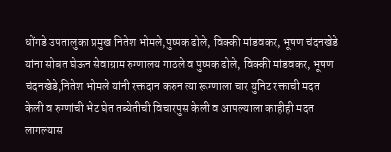धोंगडे उपतालुका प्रमुख नितेश भोमले,पुष्पक ढोले, विक्की मांडवकर, भूषण चंदनखेडे यांना सोबत घेऊन सेवाग्राम रुग्णालय गाठले व पुष्पक ढोले, विक्की मांडवकर, भूषण चंदनखेडे,नितेश भोमले यांनी रक्तदान करुन त्या रूग्णाला चार युनिट रक्ताची मदत केली व रुग्णांची भेट घेत तब्येतीची विचारपुस केली व आपल्याला काहीही मदत लागल्यास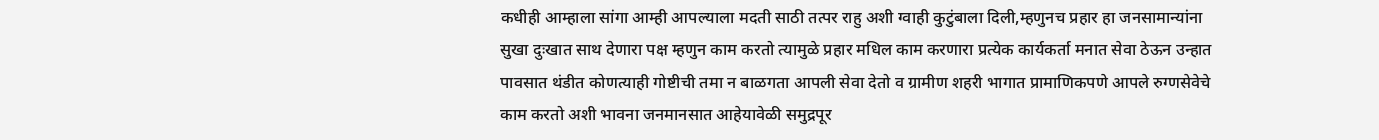कधीही आम्हाला सांगा आम्ही आपल्याला मदती साठी तत्पर राहु अशी ग्वाही कुटुंबाला दिली,म्हणुनच प्रहार हा जनसामान्यांना सुखा दुःखात साथ देणारा पक्ष म्हणुन काम करतो त्यामुळे प्रहार मधिल काम करणारा प्रत्येक कार्यकर्ता मनात सेवा ठेऊन उन्हात पावसात थंडीत कोणत्याही गोष्टीची तमा न बाळगता आपली सेवा देतो व ग्रामीण शहरी भागात प्रामाणिकपणे आपले रुग्णसेवेचे काम करतो अशी भावना जनमानसात आहेयावेळी समुद्रपूर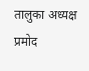तालुका अध्यक्ष प्रमोद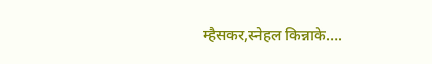म्हैसकर,स्नेहल किन्नाके….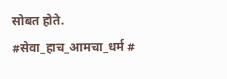सोबत होते. #सेवा_हाच_आमचा_धर्म #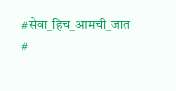#सेवा_हिच_आमची_जात #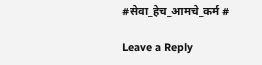#सेवा_हेच_आमचे_कर्म #

Leave a Reply